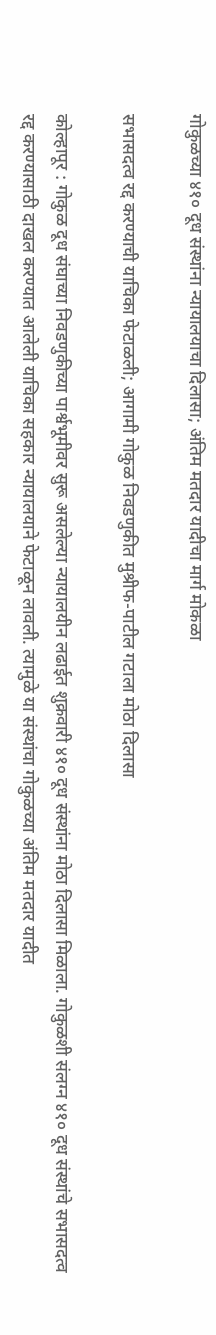गोकुळच्या ४१० दूध संस्थांना न्यायालयाचा दिलासा; अंतिम मतदार यादीचा मार्ग मोकळा

सभासदत्व रद्द करण्याची याचिका फेटाळली; आगामी गोकुळ निवडणुकीत मुश्रीफ-पाटील गटाला मोठा दिलासा

कोल्हापूर : गोकुळ दूध संघाच्या निवडणुकीच्या पार्श्वभूमीवर सुरू असलेल्या न्यायालयीन लढाईत शुक्रवारी ४१० दूध संस्थांना मोठा दिलासा मिळाला. गोकुळशी संलग्न ४१० दूध संस्थांचे सभासदत्व रद्द करण्यासाठी दाखल करण्यात आलेली याचिका सहकार न्यायालयाने फेटाळून लावली. त्यामुळे या संस्थांचा गोकुळच्या अंतिम मतदार यादीत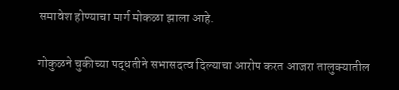समावेश होण्याचा मार्ग मोकळा झाला आहे.

गोकुळने चुकीच्या पद्धतीने सभासदत्व दिल्याचा आरोप करत आजरा तालुक्यातील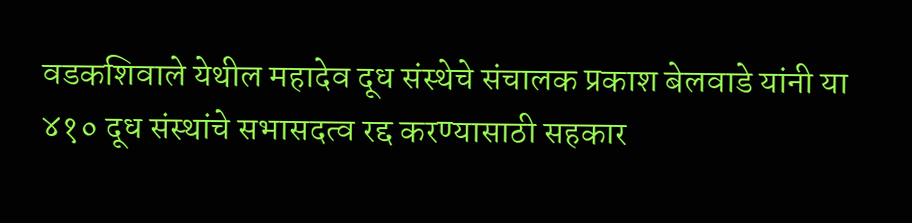वडकशिवाले येथील महादेव दूध संस्थेचे संचालक प्रकाश बेलवाडे यांनी या ४१० दूध संस्थांचे सभासदत्व रद्द करण्यासाठी सहकार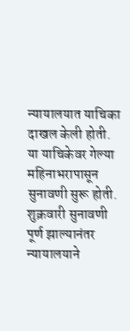न्यायालयात याचिका दाखल केली होती. या याचिकेवर गेल्या महिनाभरापासून सुनावणी सुरू होती. शुक्रवारी सुनावणी पूर्ण झाल्यानंतर न्यायालयाने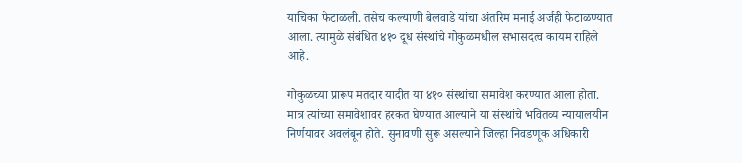याचिका फेटाळली. तसेच कल्याणी बेलवाडे यांचा अंतरिम मनाई अर्जही फेटाळण्यात आला. त्यामुळे संबंधित ४१० दूध संस्थांचे गोकुळमधील सभासदत्व कायम राहिले आहे.

गोकुळच्या प्रारूप मतदार यादीत या ४१० संस्थांचा समावेश करण्यात आला होता. मात्र त्यांच्या समावेशावर हरकत घेण्यात आल्याने या संस्थांचे भवितव्य न्यायालयीन निर्णयावर अवलंबून होते. सुनावणी सुरू असल्याने जिल्हा निवडणूक अधिकारी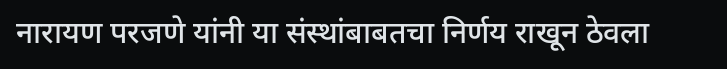नारायण परजणे यांनी या संस्थांबाबतचा निर्णय राखून ठेवला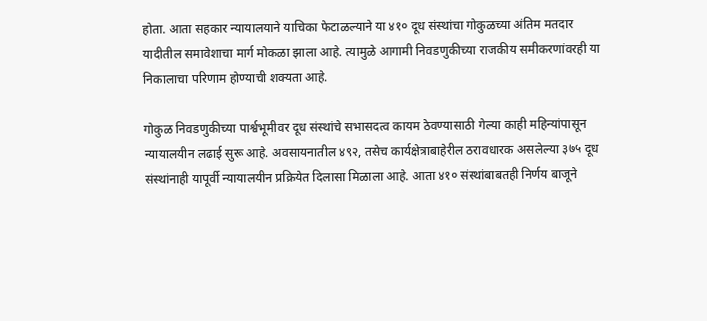होता. आता सहकार न्यायालयाने याचिका फेटाळल्याने या ४१० दूध संस्थांचा गोकुळच्या अंतिम मतदार यादीतील समावेशाचा मार्ग मोकळा झाला आहे. त्यामुळे आगामी निवडणुकीच्या राजकीय समीकरणांवरही या निकालाचा परिणाम होण्याची शक्यता आहे.

गोकुळ निवडणुकीच्या पार्श्वभूमीवर दूध संस्थांचे सभासदत्व कायम ठेवण्यासाठी गेल्या काही महिन्यांपासून न्यायालयीन लढाई सुरू आहे. अवसायनातील ४९२, तसेच कार्यक्षेत्राबाहेरील ठरावधारक असलेल्या ३७५ दूध संस्थांनाही यापूर्वी न्यायालयीन प्रक्रियेत दिलासा मिळाला आहे. आता ४१० संस्थांबाबतही निर्णय बाजूने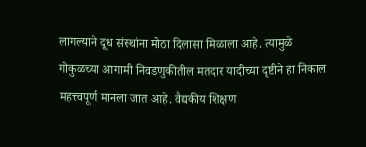लागल्याने दूध संस्थांना मोठा दिलासा मिळाला आहे. त्यामुळे गोकुळच्या आगामी निवडणुकीतील मतदार यादीच्या दृष्टीने हा निकाल महत्त्वपूर्ण मानला जात आहे. वैद्यकीय शिक्षण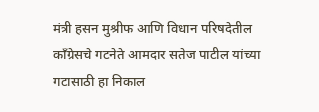मंत्री हसन मुश्रीफ आणि विधान परिषदेतील काँग्रेसचे गटनेते आमदार सतेज पाटील यांच्या गटासाठी हा निकाल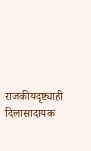राजकीयदृष्ट्याही दिलासादायक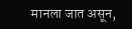मानला जात असून,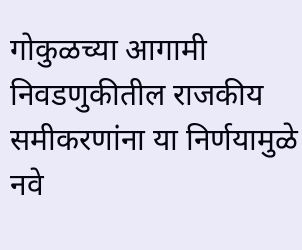गोकुळच्या आगामी निवडणुकीतील राजकीय समीकरणांना या निर्णयामुळे नवे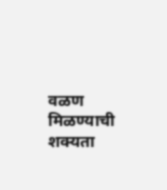वळण मिळण्याची शक्यता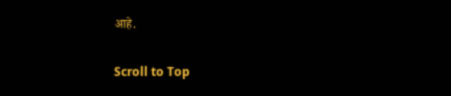आहे.

Scroll to Top